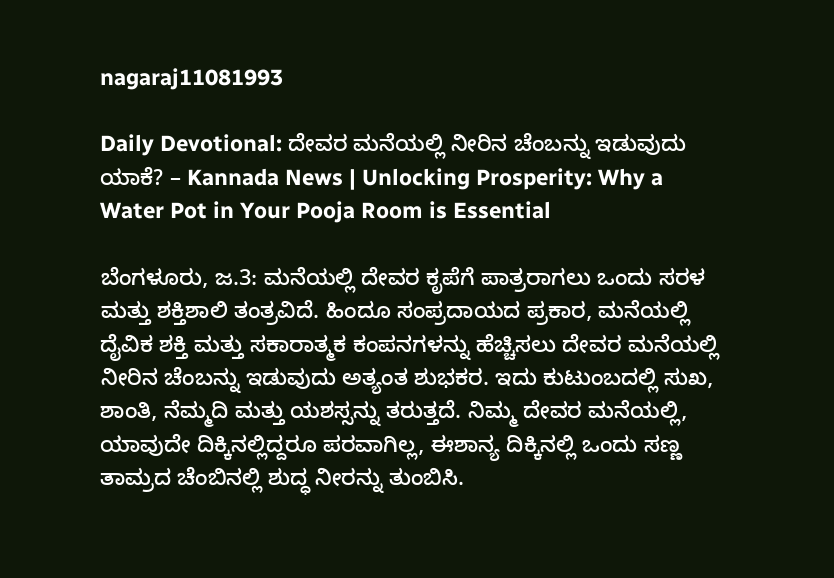nagaraj11081993

Daily Devotional: ದೇವರ ಮನೆಯಲ್ಲಿ ನೀರಿನ ಚೆಂಬನ್ನು ಇಡುವುದು ಯಾಕೆ? – Kannada News | Unlocking Prosperity: Why a Water Pot in Your Pooja Room is Essential

ಬೆಂಗಳೂರು, ಜ.3: ಮನೆಯಲ್ಲಿ ದೇವರ ಕೃಪೆಗೆ ಪಾತ್ರರಾಗಲು ಒಂದು ಸರಳ ಮತ್ತು ಶಕ್ತಿಶಾಲಿ ತಂತ್ರವಿದೆ. ಹಿಂದೂ ಸಂಪ್ರದಾಯದ ಪ್ರಕಾರ, ಮನೆಯಲ್ಲಿ ದೈವಿಕ ಶಕ್ತಿ ಮತ್ತು ಸಕಾರಾತ್ಮಕ ಕಂಪನಗಳನ್ನು ಹೆಚ್ಚಿಸಲು ದೇವರ ಮನೆಯಲ್ಲಿ ನೀರಿನ ಚೆಂಬನ್ನು ಇಡುವುದು ಅತ್ಯಂತ ಶುಭಕರ. ಇದು ಕುಟುಂಬದಲ್ಲಿ ಸುಖ, ಶಾಂತಿ, ನೆಮ್ಮದಿ ಮತ್ತು ಯಶಸ್ಸನ್ನು ತರುತ್ತದೆ. ನಿಮ್ಮ ದೇವರ ಮನೆಯಲ್ಲಿ, ಯಾವುದೇ ದಿಕ್ಕಿನಲ್ಲಿದ್ದರೂ ಪರವಾಗಿಲ್ಲ, ಈಶಾನ್ಯ ದಿಕ್ಕಿನಲ್ಲಿ ಒಂದು ಸಣ್ಣ ತಾಮ್ರದ ಚೆಂಬಿನಲ್ಲಿ ಶುದ್ಧ ನೀರನ್ನು ತುಂಬಿಸಿ.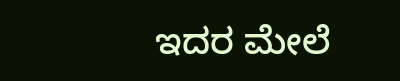ಇದರ ಮೇಲೆ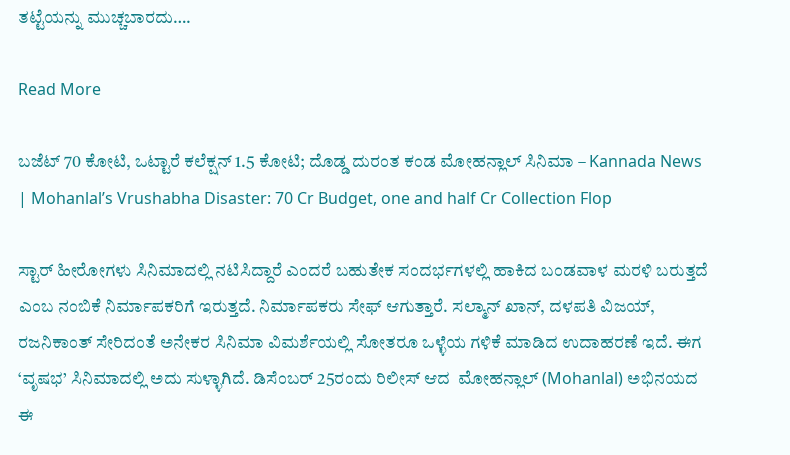ತಟ್ಟೆಯನ್ನು ಮುಚ್ಚಬಾರದು….

Read More

ಬಜೆಟ್ 70 ಕೋಟಿ, ಒಟ್ಟಾರೆ ಕಲೆಕ್ಷನ್ 1.5 ಕೋಟಿ; ದೊಡ್ಡ ದುರಂತ ಕಂಡ ಮೋಹನ್ಲಾಲ್ ಸಿನಿಮಾ – Kannada News | Mohanlal’s Vrushabha Disaster: 70 Cr Budget, one and half Cr Collection Flop

ಸ್ಟಾರ್ ಹೀರೋಗಳು ಸಿನಿಮಾದಲ್ಲಿ ನಟಿಸಿದ್ದಾರೆ ಎಂದರೆ ಬಹುತೇಕ ಸಂದರ್ಭಗಳಲ್ಲಿ ಹಾಕಿದ ಬಂಡವಾಳ ಮರಳಿ ಬರುತ್ತದೆ ಎಂಬ ನಂಬಿಕೆ ನಿರ್ಮಾಪಕರಿಗೆ ಇರುತ್ತದೆ. ನಿರ್ಮಾಪಕರು ಸೇಫ್ ಆಗುತ್ತಾರೆ. ಸಲ್ಮಾನ್ ಖಾನ್, ದಳಪತಿ ವಿಜಯ್, ರಜನಿಕಾಂತ್ ಸೇರಿದಂತೆ ಅನೇಕರ ಸಿನಿಮಾ ವಿಮರ್ಶೆಯಲ್ಲಿ ಸೋತರೂ ಒಳ್ಳೆಯ ಗಳಿಕೆ ಮಾಡಿದ ಉದಾಹರಣೆ ಇದೆ. ಈಗ ‘ವೃಷಭ’ ಸಿನಿಮಾದಲ್ಲಿ ಅದು ಸುಳ್ಳಾಗಿದೆ. ಡಿಸೆಂಬರ್ 25ರಂದು ರಿಲೀಸ್ ಆದ  ಮೋಹನ್ಲಾಲ್ (Mohanlal) ಅಭಿನಯದ ಈ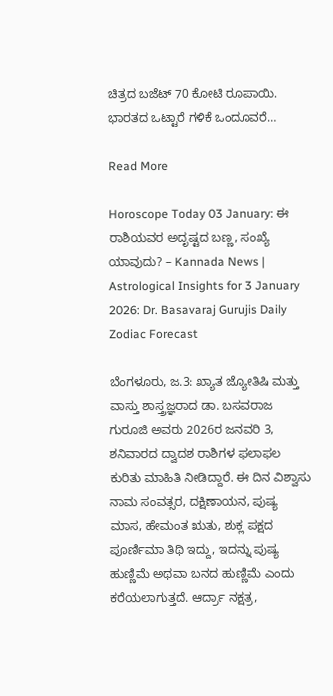ಚಿತ್ರದ ಬಜೆಟ್ 70 ಕೋಟಿ ರೂಪಾಯಿ. ಭಾರತದ ಒಟ್ಟಾರೆ ಗಳಿಕೆ ಒಂದೂವರೆ…

Read More

Horoscope Today 03 January: ಈ ರಾಶಿಯವರ ಅದೃಷ್ಟದ ಬಣ್ಣ, ಸಂಖ್ಯೆ ಯಾವುದು? – Kannada News | Astrological Insights for 3 January 2026: Dr. Basavaraj Gurujis Daily Zodiac Forecast

ಬೆಂಗಳೂರು, ಜ.3: ಖ್ಯಾತ ಜ್ಯೋತಿಷಿ ಮತ್ತು ವಾಸ್ತು ಶಾಸ್ತ್ರಜ್ಞರಾದ ಡಾ. ಬಸವರಾಜ ಗುರೂಜಿ ಅವರು 2026ರ ಜನವರಿ 3, ಶನಿವಾರದ ದ್ವಾದಶ ರಾಶಿಗಳ ಫಲಾಫಲ ಕುರಿತು ಮಾಹಿತಿ ನೀಡಿದ್ದಾರೆ. ಈ ದಿನ ವಿಶ್ವಾಸು ನಾಮ ಸಂವತ್ಸರ, ದಕ್ಷಿಣಾಯನ, ಪುಷ್ಯ ಮಾಸ, ಹೇಮಂತ ಋತು, ಶುಕ್ಲ ಪಕ್ಷದ ಪೂರ್ಣಿಮಾ ತಿಥಿ ಇದ್ದು, ಇದನ್ನು ಪುಷ್ಯ ಹುಣ್ಣಿಮೆ ಅಥವಾ ಬನದ ಹುಣ್ಣಿಮೆ ಎಂದು ಕರೆಯಲಾಗುತ್ತದೆ. ಆರ್ದ್ರಾ ನಕ್ಷತ್ರ,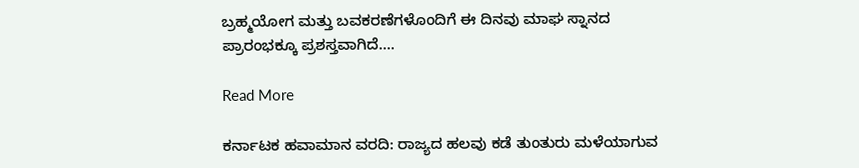ಬ್ರಹ್ಮಯೋಗ ಮತ್ತು ಬವಕರಣೆಗಳೊಂದಿಗೆ ಈ ದಿನವು ಮಾಘ ಸ್ನಾನದ ಪ್ರಾರಂಭಕ್ಕೂ ಪ್ರಶಸ್ತವಾಗಿದೆ….

Read More

ಕರ್ನಾಟಕ ಹವಾಮಾನ ವರದಿ: ರಾಜ್ಯದ ಹಲವು ಕಡೆ ತುಂತುರು ಮಳೆಯಾಗುವ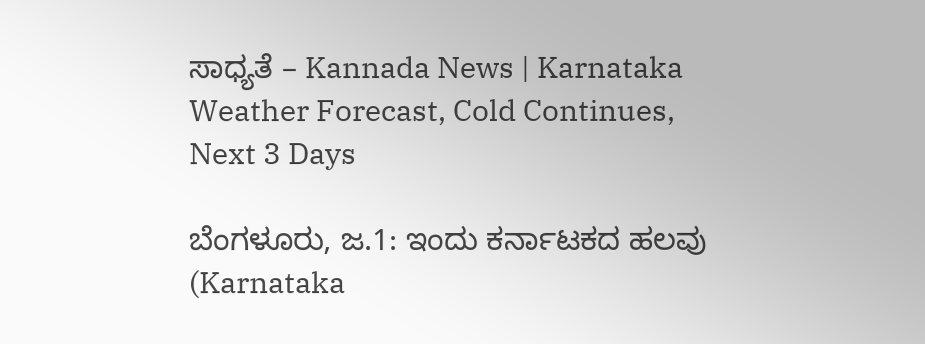ಸಾಧ್ಯತೆ – Kannada News | Karnataka Weather Forecast, Cold Continues, Next 3 Days

ಬೆಂಗಳೂರು, ಜ.1: ಇಂದು ಕರ್ನಾಟಕದ ಹಲವು (Karnataka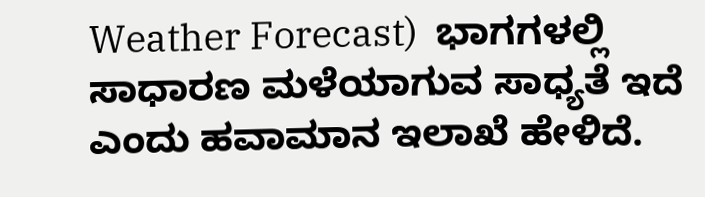Weather Forecast)  ಭಾಗಗಳಲ್ಲಿ ಸಾಧಾರಣ ಮಳೆಯಾಗುವ ಸಾಧ್ಯತೆ ಇದೆ ಎಂದು ಹವಾಮಾನ ಇಲಾಖೆ ಹೇಳಿದೆ.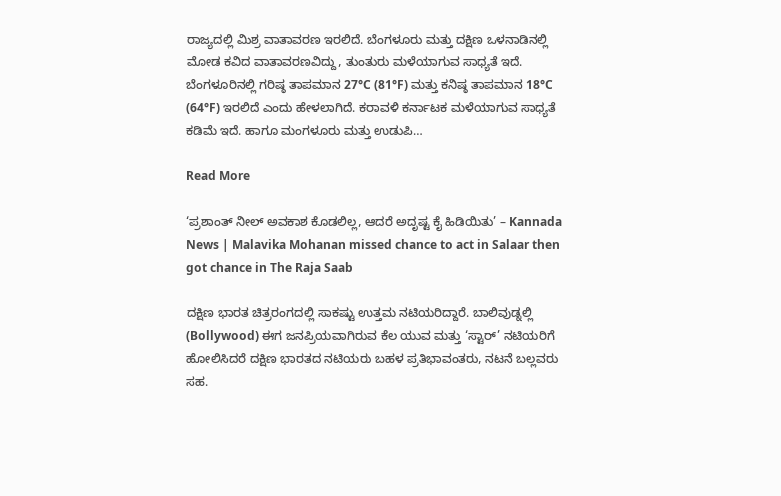ರಾಜ್ಯದಲ್ಲಿ ಮಿಶ್ರ ವಾತಾವರಣ ಇರಲಿದೆ. ಬೆಂಗಳೂರು ಮತ್ತು ದಕ್ಷಿಣ ಒಳನಾಡಿನಲ್ಲಿ ಮೋಡ ಕವಿದ ವಾತಾವರಣವಿದ್ದು, ತುಂತುರು ಮಳೆಯಾಗುವ ಸಾಧ್ಯತೆ ಇದೆ. ಬೆಂಗಳೂರಿನಲ್ಲಿ ಗರಿಷ್ಠ ತಾಪಮಾನ 27°C (81°F) ಮತ್ತು ಕನಿಷ್ಠ ತಾಪಮಾನ 18°C (64°F) ಇರಲಿದೆ ಎಂದು ಹೇಳಲಾಗಿದೆ. ಕರಾವಳಿ ಕರ್ನಾಟಕ ಮಳೆಯಾಗುವ ಸಾಧ್ಯತೆ ಕಡಿಮೆ ಇದೆ. ಹಾಗೂ ಮಂಗಳೂರು ಮತ್ತು ಉಡುಪಿ…

Read More

‘ಪ್ರಶಾಂತ್ ನೀಲ್ ಅವಕಾಶ ಕೊಡಲಿಲ್ಲ, ಆದರೆ ಅದೃಷ್ಟ ಕೈ ಹಿಡಿಯಿತು’ – Kannada News | Malavika Mohanan missed chance to act in Salaar then got chance in The Raja Saab

ದಕ್ಷಿಣ ಭಾರತ ಚಿತ್ರರಂಗದಲ್ಲಿ ಸಾಕಷ್ಟು ಉತ್ತಮ ನಟಿಯರಿದ್ದಾರೆ. ಬಾಲಿವುಡ್ನಲ್ಲಿ (Bollywood) ಈಗ ಜನಪ್ರಿಯವಾಗಿರುವ ಕೆಲ ಯುವ ಮತ್ತು ‘ಸ್ಟಾರ್’ ನಟಿಯರಿಗೆ ಹೋಲಿಸಿದರೆ ದಕ್ಷಿಣ ಭಾರತದ ನಟಿಯರು ಬಹಳ ಪ್ರತಿಭಾವಂತರು, ನಟನೆ ಬಲ್ಲವರು ಸಹ.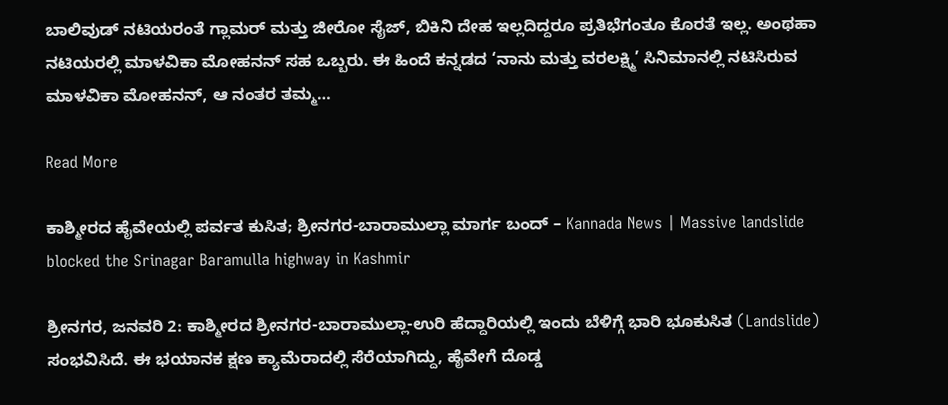ಬಾಲಿವುಡ್ ನಟಿಯರಂತೆ ಗ್ಲಾಮರ್ ಮತ್ತು ಜೀರೋ ಸೈಜ್, ಬಿಕಿನಿ ದೇಹ ಇಲ್ಲದಿದ್ದರೂ ಪ್ರತಿಭೆಗಂತೂ ಕೊರತೆ ಇಲ್ಲ. ಅಂಥಹಾ ನಟಿಯರಲ್ಲಿ ಮಾಳವಿಕಾ ಮೋಹನನ್ ಸಹ ಒಬ್ಬರು. ಈ ಹಿಂದೆ ಕನ್ನಡದ ‘ನಾನು ಮತ್ತು ವರಲಕ್ಷ್ಮಿ’ ಸಿನಿಮಾನಲ್ಲಿ ನಟಿಸಿರುವ ಮಾಳವಿಕಾ ಮೋಹನನ್, ಆ ನಂತರ ತಮ್ಮ…

Read More

ಕಾಶ್ಮೀರದ ಹೈವೇಯಲ್ಲಿ ಪರ್ವತ ಕುಸಿತ; ಶ್ರೀನಗರ-ಬಾರಾಮುಲ್ಲಾ ಮಾರ್ಗ ಬಂದ್ – Kannada News | Massive landslide blocked the Srinagar Baramulla highway in Kashmir

ಶ್ರೀನಗರ, ಜನವರಿ 2: ಕಾಶ್ಮೀರದ ಶ್ರೀನಗರ-ಬಾರಾಮುಲ್ಲಾ-ಉರಿ ಹೆದ್ದಾರಿಯಲ್ಲಿ ಇಂದು ಬೆಳಿಗ್ಗೆ ಭಾರಿ ಭೂಕುಸಿತ (Landslide) ಸಂಭವಿಸಿದೆ. ಈ ಭಯಾನಕ ಕ್ಷಣ ಕ್ಯಾಮೆರಾದಲ್ಲಿ ಸೆರೆಯಾಗಿದ್ದು, ಹೈವೇಗೆ ದೊಡ್ಡ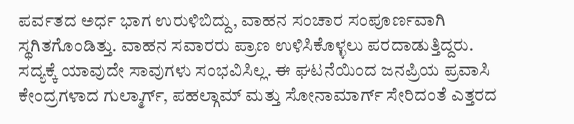ಪರ್ವತದ ಅರ್ಧ ಭಾಗ ಉರುಳಿಬಿದ್ದು, ವಾಹನ ಸಂಚಾರ ಸಂಪೂರ್ಣವಾಗಿ ಸ್ಥಗಿತಗೊಂಡಿತ್ತು. ವಾಹನ ಸವಾರರು ಪ್ರಾಣ ಉಳಿಸಿಕೊಳ್ಳಲು ಪರದಾಡುತ್ತಿದ್ದರು. ಸದ್ಯಕ್ಕೆ ಯಾವುದೇ ಸಾವುಗಳು ಸಂಭವಿಸಿಲ್ಲ. ಈ ಘಟನೆಯಿಂದ ಜನಪ್ರಿಯ ಪ್ರವಾಸಿ ಕೇಂದ್ರಗಳಾದ ಗುಲ್ಮಾರ್ಗ್, ಪಹಲ್ಗಾಮ್ ಮತ್ತು ಸೋನಾಮಾರ್ಗ್ ಸೇರಿದಂತೆ ಎತ್ತರದ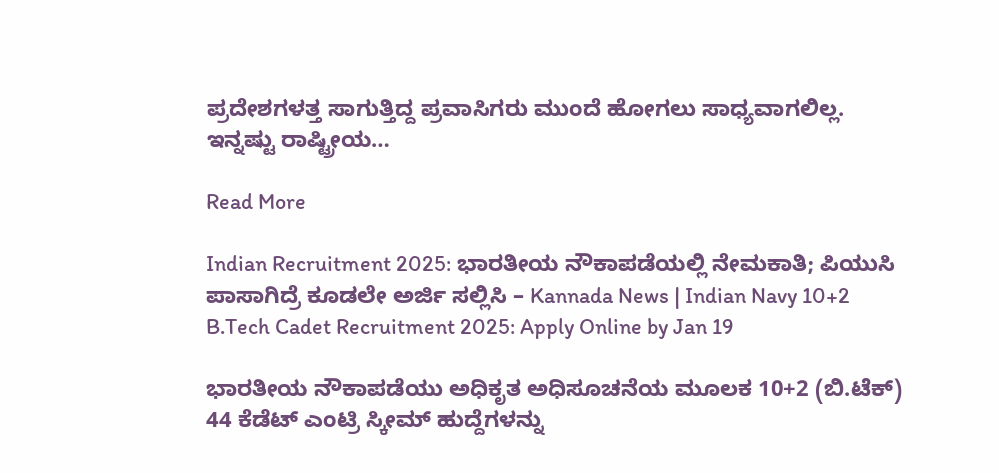ಪ್ರದೇಶಗಳತ್ತ ಸಾಗುತ್ತಿದ್ದ ಪ್ರವಾಸಿಗರು ಮುಂದೆ ಹೋಗಲು ಸಾಧ್ಯವಾಗಲಿಲ್ಲ. ಇನ್ನಷ್ಟು ರಾಷ್ಟ್ರೀಯ…

Read More

Indian Recruitment 2025: ಭಾರತೀಯ ನೌಕಾಪಡೆಯಲ್ಲಿ ನೇಮಕಾತಿ; ಪಿಯುಸಿ ಪಾಸಾಗಿದ್ರೆ ಕೂಡಲೇ ಅರ್ಜಿ ಸಲ್ಲಿಸಿ – Kannada News | Indian Navy 10+2 B.Tech Cadet Recruitment 2025: Apply Online by Jan 19

ಭಾರತೀಯ ನೌಕಾಪಡೆಯು ಅಧಿಕೃತ ಅಧಿಸೂಚನೆಯ ಮೂಲಕ 10+2 (ಬಿ.ಟೆಕ್) 44 ಕೆಡೆಟ್ ಎಂಟ್ರಿ ಸ್ಕೀಮ್ ಹುದ್ದೆಗಳನ್ನು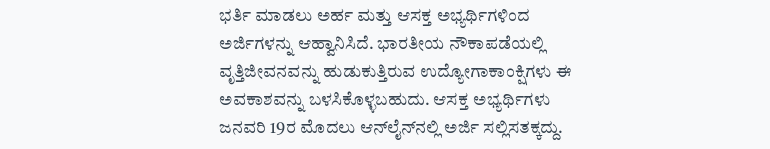ಭರ್ತಿ ಮಾಡಲು ಅರ್ಹ ಮತ್ತು ಆಸಕ್ತ ಅಭ್ಯರ್ಥಿಗಳಿಂದ ಅರ್ಜಿಗಳನ್ನು ಆಹ್ವಾನಿಸಿದೆ. ಭಾರತೀಯ ನೌಕಾಪಡೆಯಲ್ಲಿ ವೃತ್ತಿಜೀವನವನ್ನು ಹುಡುಕುತ್ತಿರುವ ಉದ್ಯೋಗಾಕಾಂಕ್ಷಿಗಳು ಈ ಅವಕಾಶವನ್ನು ಬಳಸಿಕೊಳ್ಳಬಹುದು. ಆಸಕ್ತ ಅಭ್ಯರ್ಥಿಗಳು ಜನವರಿ 19ರ ಮೊದಲು ಆನ್‌ಲೈನ್‌ನಲ್ಲಿ ಅರ್ಜಿ ಸಲ್ಲಿಸತಕ್ಕದ್ದು.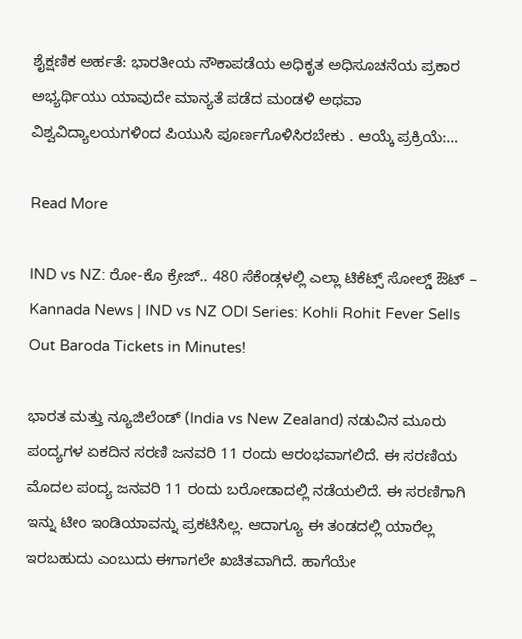ಶೈಕ್ಷಣಿಕ ಅರ್ಹತೆ: ಭಾರತೀಯ ನೌಕಾಪಡೆಯ ಅಧಿಕೃತ ಅಧಿಸೂಚನೆಯ ಪ್ರಕಾರ ಅಭ್ಯರ್ಥಿಯು ಯಾವುದೇ ಮಾನ್ಯತೆ ಪಡೆದ ಮಂಡಳಿ ಅಥವಾ ವಿಶ್ವವಿದ್ಯಾಲಯಗಳಿಂದ ಪಿಯುಸಿ ಪೂರ್ಣಗೊಳಿಸಿರಬೇಕು . ಆಯ್ಕೆ ಪ್ರಕ್ರಿಯೆ:…

Read More

IND vs NZ: ರೋ-ಕೊ ಕ್ರೇಜ್.. 480 ಸೆಕೆಂಡ್ಗಳಲ್ಲಿ ಎಲ್ಲಾ ಟಿಕೆಟ್ಸ್ ಸೋಲ್ಡ್ ಔಟ್ – Kannada News | IND vs NZ ODI Series: Kohli Rohit Fever Sells Out Baroda Tickets in Minutes!

ಭಾರತ ಮತ್ತು ನ್ಯೂಜಿಲೆಂಡ್ (India vs New Zealand) ನಡುವಿನ ಮೂರು ಪಂದ್ಯಗಳ ಏಕದಿನ ಸರಣಿ ಜನವರಿ 11 ರಂದು ಆರಂಭವಾಗಲಿದೆ. ಈ ಸರಣಿಯ ಮೊದಲ ಪಂದ್ಯ ಜನವರಿ 11 ರಂದು ಬರೋಡಾದಲ್ಲಿ ನಡೆಯಲಿದೆ. ಈ ಸರಣಿಗಾಗಿ ಇನ್ನು ಟೀಂ ಇಂಡಿಯಾವನ್ನು ಪ್ರಕಟಿಸಿಲ್ಲ. ಆದಾಗ್ಯೂ ಈ ತಂಡದಲ್ಲಿ ಯಾರೆಲ್ಲ ಇರಬಹುದು ಎಂಬುದು ಈಗಾಗಲೇ ಖಚಿತವಾಗಿದೆ. ಹಾಗೆಯೇ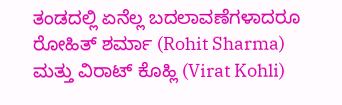ತಂಡದಲ್ಲಿ ಏನೆಲ್ಲ ಬದಲಾವಣೆಗಳಾದರೂ ರೋಹಿತ್ ಶರ್ಮಾ (Rohit Sharma) ಮತ್ತು ವಿರಾಟ್ ಕೊಹ್ಲಿ (Virat Kohli)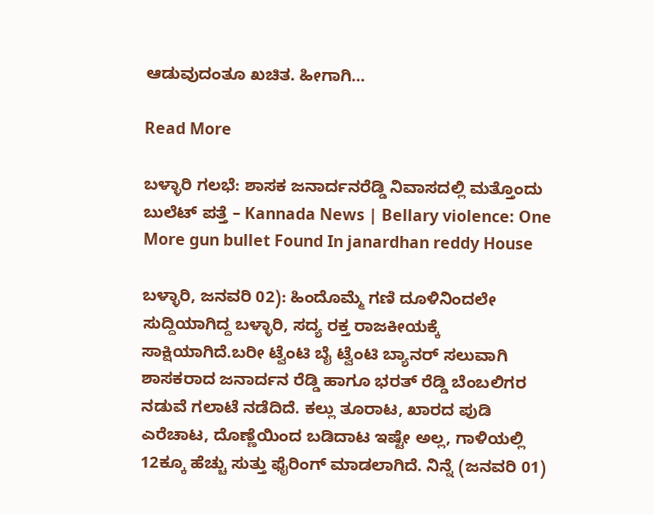ಆಡುವುದಂತೂ ಖಚಿತ. ಹೀಗಾಗಿ…

Read More

ಬಳ್ಳಾರಿ ಗಲಭೆ: ಶಾಸಕ ಜನಾರ್ದನರೆಡ್ಡಿ ನಿವಾಸದಲ್ಲಿ ಮತ್ತೊಂದು ಬುಲೆಟ್ ಪತ್ತೆ – Kannada News | Bellary violence: One More gun bullet Found In janardhan reddy House

ಬಳ್ಳಾರಿ, ಜನವರಿ 02): ಹಿಂದೊಮ್ಮೆ ಗಣಿ ದೂಳಿನಿಂದಲೇ ಸುದ್ದಿಯಾಗಿದ್ದ ಬಳ್ಳಾರಿ, ಸದ್ಯ ರಕ್ತ ರಾಜಕೀಯಕ್ಕೆ ಸಾಕ್ಷಿಯಾಗಿದೆ.ಬರೀ ಟ್ವೆಂಟಿ ಬೈ ಟ್ವೆಂಟಿ ಬ್ಯಾನರ್ ಸಲುವಾಗಿ ಶಾಸಕರಾದ ಜನಾರ್ದನ ರೆಡ್ಡಿ ಹಾಗೂ ಭರತ್ ರೆಡ್ಡಿ ಬೆಂಬಲಿಗರ ನಡುವೆ ಗಲಾಟೆ ನಡೆದಿದೆ. ಕಲ್ಲು ತೂರಾಟ, ಖಾರದ ಪುಡಿ ಎರೆಚಾಟ, ದೊಣ್ಣೆಯಿಂದ ಬಡಿದಾಟ ಇಷ್ಟೇ ಅಲ್ಲ, ಗಾಳಿಯಲ್ಲಿ 12ಕ್ಕೂ ಹೆಚ್ಚು ಸುತ್ತು ಫೈರಿಂಗ್ ಮಾಡಲಾಗಿದೆ. ನಿನ್ನೆ (ಜನವರಿ 01)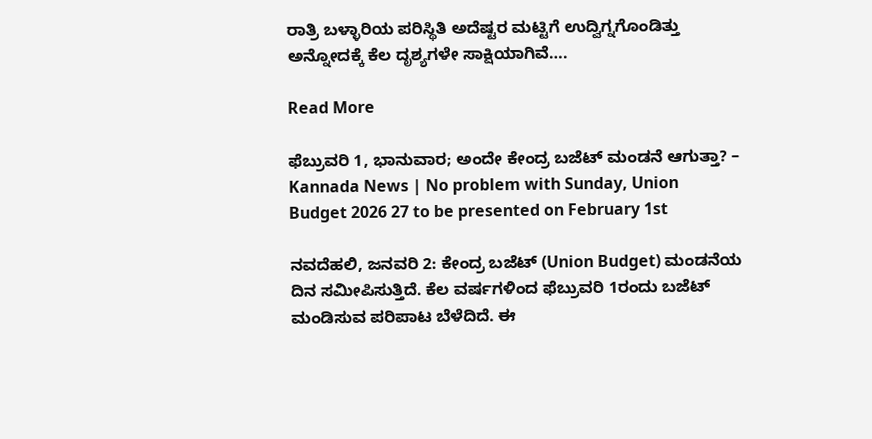ರಾತ್ರಿ ಬಳ್ಳಾರಿಯ ಪರಿಸ್ಥಿತಿ ಅದೆಷ್ಟರ ಮಟ್ಟಿಗೆ ಉದ್ವಿಗ್ನಗೊಂಡಿತ್ತು ಅನ್ನೋದಕ್ಕೆ ಕೆಲ ದೃಶ್ಯಗಳೇ ಸಾಕ್ಷಿಯಾಗಿವೆ….

Read More

ಫೆಬ್ರುವರಿ 1, ಭಾನುವಾರ; ಅಂದೇ ಕೇಂದ್ರ ಬಜೆಟ್ ಮಂಡನೆ ಆಗುತ್ತಾ? – Kannada News | No problem with Sunday, Union Budget 2026 27 to be presented on February 1st

ನವದೆಹಲಿ, ಜನವರಿ 2: ಕೇಂದ್ರ ಬಜೆಟ್ (Union Budget) ಮಂಡನೆಯ ದಿನ ಸಮೀಪಿಸುತ್ತಿದೆ. ಕೆಲ ವರ್ಷಗಳಿಂದ ಫೆಬ್ರುವರಿ 1ರಂದು ಬಜೆಟ್ ಮಂಡಿಸುವ ಪರಿಪಾಟ ಬೆಳೆದಿದೆ. ಈ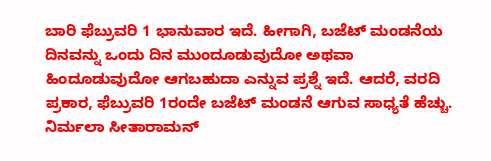ಬಾರಿ ಫೆಬ್ರುವರಿ 1 ಭಾನುವಾರ ಇದೆ. ಹೀಗಾಗಿ, ಬಜೆಟ್ ಮಂಡನೆಯ ದಿನವನ್ನು ಒಂದು ದಿನ ಮುಂದೂಡುವುದೋ ಅಥವಾ ಹಿಂದೂಡುವುದೋ ಆಗಬಹುದಾ ಎನ್ನುವ ಪ್ರಶ್ನೆ ಇದೆ. ಆದರೆ, ವರದಿ ಪ್ರಕಾರ, ಫೆಬ್ರುವರಿ 1ರಂದೇ ಬಜೆಟ್ ಮಂಡನೆ ಆಗುವ ಸಾಧ್ಯತೆ ಹೆಚ್ಚು. ನಿರ್ಮಲಾ ಸೀತಾರಾಮನ್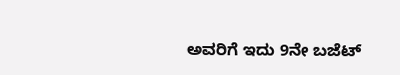ಅವರಿಗೆ ಇದು 9ನೇ ಬಜೆಟ್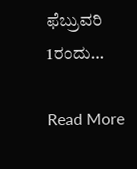ಫೆಬ್ರುವರಿ 1ರಂದು…

Read More